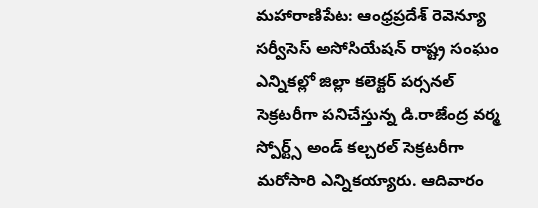మహారాణిపేట: ఆంధ్రప్రదేశ్ రెవెన్యూ సర్వీసెస్ అసోసియేషన్ రాష్ట్ర సంఘం ఎన్నికల్లో జిల్లా కలెక్టర్ పర్సనల్ సెక్రటరీగా పనిచేస్తున్న డి.రాజేంద్ర వర్మ స్పోర్ట్స్ అండ్ కల్చరల్ సెక్రటరీగా మరోసారి ఎన్నికయ్యారు. ఆదివారం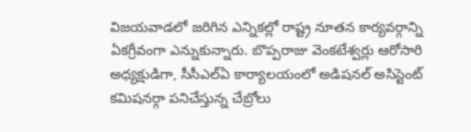విజయవాడలో జరిగిన ఎన్నికల్లో రాష్ట్ర నూతన కార్యవర్గాన్ని ఏకగ్రీవంగా ఎన్నుకున్నారు. బొప్పరాజు వెంకటేశ్వర్లు ఆరోసారి అధ్యక్షుడిగా, సీసీఎల్ఏ కార్యాలయంలో అడిషనల్ అసిస్టెంట్ కమిషనర్గా పనిచేస్తున్న చేబ్రోలు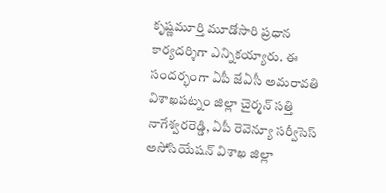కృష్ణమూర్తి మూడోసారి ప్రధాన కార్యదర్శిగా ఎన్నికయ్యారు. ఈ సందర్భంగా ఏపీ జేఏసీ అమరావతి విశాఖపట్నం జిల్లా చైర్మన్ సత్తి నాగేశ్వరరెడ్డి, ఏపీ రెవెన్యూ సర్వీసెస్ అసోసియేషన్ విశాఖ జిల్లా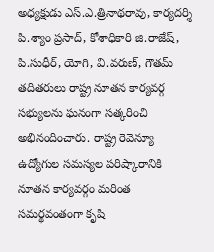అధ్యక్షుడు ఎస్.ఎ.త్రినాథరావు, కార్యదర్శి పి.శ్యాం ప్రసాద్, కోశాధికారి జి.రాజేష్, పి.సుధీర్, యోగి, వి.వరుణ్, గౌతమ్ తదితరులు రాష్ట్ర నూతన కార్యవర్గ సభ్యులను ఘనంగా సత్కరించి అభినందించారు. రాష్ట్ర రెవెన్యూ ఉద్యోగుల సమస్యల పరిష్కారానికి నూతన కార్యవర్గం మరింత సమర్థవంతంగా కృషి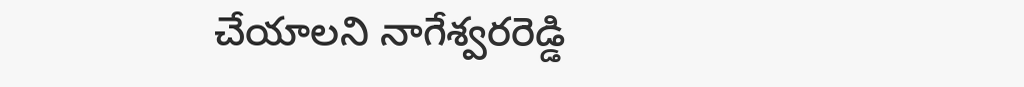చేయాలని నాగేశ్వరరెడ్డి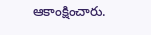ఆకాంక్షించారు.